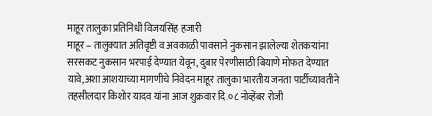माहूर तालुका प्रतिनिधी विजयसिंह हजारी
माहूर – तालुक्यात अतिवृष्टी व अवकाळी पावसाने नुकसान झालेल्या शेतकऱ्यांना सरसकट नुकसान भरपाई देण्यात येवून, दुबार पेरणीसाठी बियाणे मोफत देण्यात यावे,अशा आशयाच्या मागणीचे निवेदन माहूर तालुका भारतीय जनता पार्टीच्यावतीने तहसीलदार किशोर यादव यांना आज शुक्रवार दि.०८ नोव्हेंबर रोजी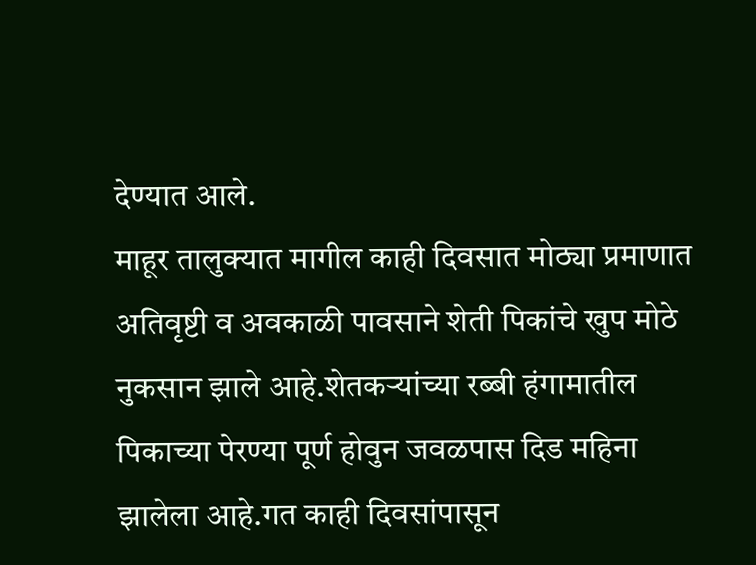देण्यात आले.
माहूर तालुक्यात मागील काही दिवसात मोठ्या प्रमाणात अतिवृष्टी व अवकाळी पावसाने शेती पिकांचे खुप मोठे नुकसान झाले आहे.शेतकऱ्यांच्या रब्बी हंगामातील पिकाच्या पेरण्या पूर्ण होवुन जवळपास दिड महिना झालेला आहे.गत काही दिवसांपासून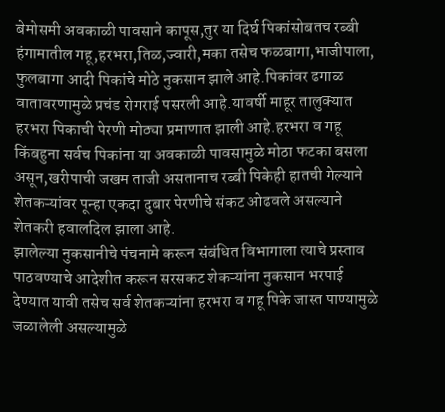बेमोसमी अवकाळी पावसाने कापूस,तुर या दिर्घ पिकांसोबतच रब्बी हंगामातील गहू,हरभरा,तिळ,ज्वारी,मका तसेच फळबागा,भाजीपाला,
फुलबागा आदी पिकांचे मोठे नुकसान झाले आहे.पिकांवर ढगाळ वातावरणामुळे प्रचंड रोगराई पसरली आहे.यावर्षी माहूर तालुक्यात हरभरा पिकाची पेरणी मोठ्या प्रमाणात झाली आहे.हरभरा व गहू किंबहुना सर्वच पिकांना या अवकाळी पावसामुळे मोठा फटका बसला असून,खरीपाची जखम ताजी असतानाच रब्बी पिकेही हातची गेल्याने शेतकऱ्यांवर पून्हा एकदा दुबार पेरणीचे संकट ओढवले असल्याने शेतकरी हवालदिल झाला आहे.
झालेल्या नुकसानीचे पंचनामे करून संबंधित विभागाला त्याचे प्रस्ताव पाठवण्याचे आदेशीत करून सरसकट शेकऱ्यांना नुकसान भरपाई देण्यात यावी तसेच सर्व शेतकऱ्यांना हरभरा व गहू पिके जास्त पाण्यामुळे जळालेली असल्यामुळे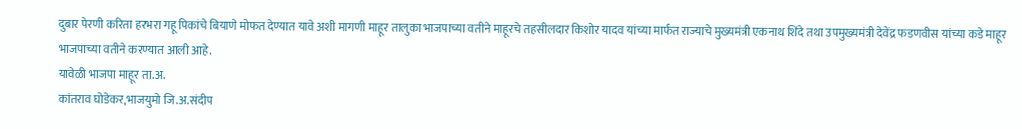दुबार पेरणी करिता हरभरा गहू पिकांचे बियाणे मोफत देण्यात यावे अशी मागणी माहूर तालुका भाजपाच्या वतीने माहूरचे तहसीलदार किशोर यादव यांच्या मार्फत राज्याचे मुख्यमंत्री एकनाथ शिंदे तथा उपमुख्यमंत्री देवेंद्र फडणवीस यांच्या कडे माहूर भाजपाच्या वतीने करण्यात आली आहे.
यावेळी भाजपा माहूर ता.अ.
कांतराव घोडेकर,भाजयुमो जि.अ.संदीप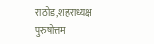राठोड,शहराध्यक्ष पुरुषोत्तम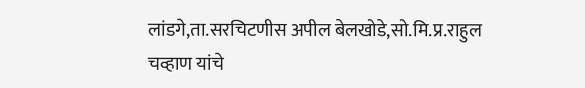लांडगे,ता.सरचिटणीस अपील बेलखोडे,सो.मि.प्र.राहुल चव्हाण यांचे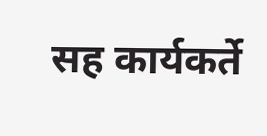सह कार्यकर्ते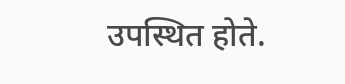उपस्थित होते.